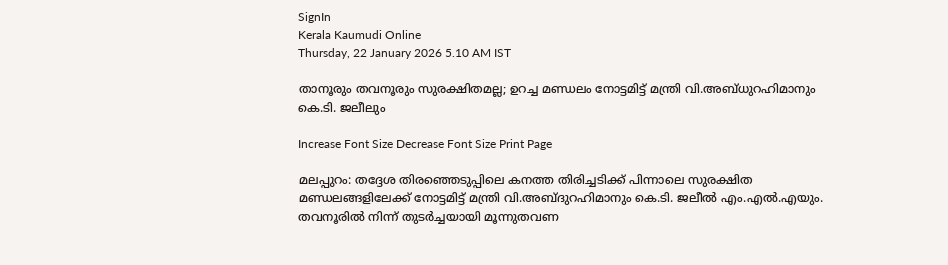SignIn
Kerala Kaumudi Online
Thursday, 22 January 2026 5.10 AM IST

താനൂരും തവനൂരും സുരക്ഷിതമല്ല; ഉറച്ച മണ്ഡലം നോട്ടമിട്ട് മന്ത്രി വി.അബ്ധുറഹിമാനും കെ.ടി. ജലീലും

Increase Font Size Decrease Font Size Print Page

മലപ്പുറം: തദ്ദേശ തിരഞ്ഞെടുപ്പിലെ കനത്ത തിരിച്ചടിക്ക് പിന്നാലെ സുരക്ഷിത മണ്ഡലങ്ങളിലേക്ക് നോട്ടമിട്ട് മന്ത്രി വി.അബ്ദുറഹിമാനും കെ.ടി. ജലീൽ എം.എൽ.എയും. തവനൂരിൽ നിന്ന് തുടർച്ചയായി മൂന്നുതവണ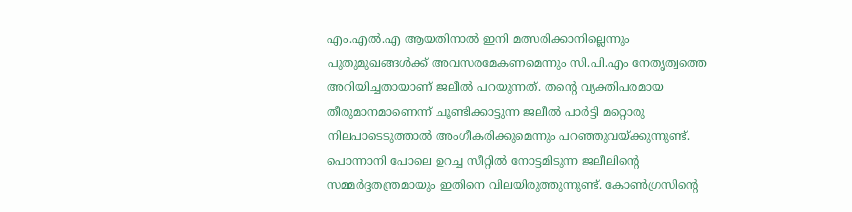എം.എൽ.എ ആയതിനാൽ ഇനി മത്സരിക്കാനില്ലെന്നും പുതുമുഖങ്ങൾക്ക് അവസരമേകണമെന്നും സി.പി.എം നേതൃത്വത്തെ അറിയിച്ചതായാണ് ജലീൽ പറയുന്നത്. തന്റെ വ്യക്തിപരമായ തീരുമാനമാണെന്ന് ചൂണ്ടിക്കാട്ടുന്ന ജലീൽ പാർട്ടി മറ്റൊരു നിലപാടെടുത്താൽ അംഗീകരിക്കുമെന്നും പറഞ്ഞുവയ്ക്കുന്നുണ്ട്. പൊന്നാനി പോലെ ഉറച്ച സീറ്റിൽ നോട്ടമിടുന്ന ജലീലിന്റെ സമ്മർദ്ദതന്ത്രമായും ഇതിനെ വിലയിരുത്തുന്നുണ്ട്. കോൺഗ്രസിന്റെ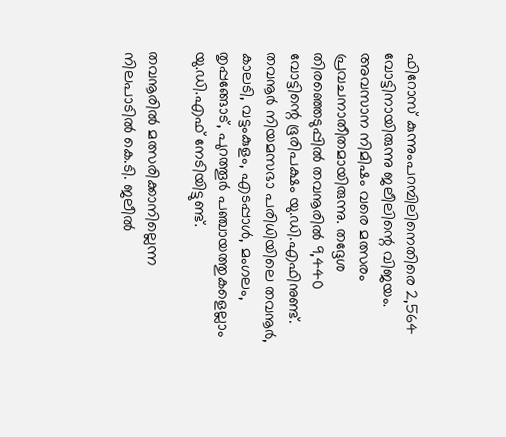ഫിറോസ് കുന്നുംപറമ്പിലിനെതിരെ 2,564 വോട്ടിനായിരുന്നു ജലീലിന്റെ വിജയം. അവസാന നിമിഷം വരെ മത്സരം പ്രവചനാതീതമായിരുന്നു. തദ്ദേശ തിരഞ്ഞെടുപ്പിൽ തവനൂരിൽ 9,440 വോട്ടിന്റെ ഭൂരിപക്ഷം യു.ഡി.എഫിനുണ്ട്. തവനൂർ നിയമസഭാ പരിധിയിലെ തവനൂർ, കാലടി, വട്ടംകുളം, എടപ്പാൾ, മംഗലം, തൃപ്പങ്ങോട്, പുറത്തൂർ പഞ്ചായത്തുകളെല്ലാം യു.ഡി.എഫ് നേടിയിട്ടുണ്ട്.

തവനൂരിൽ മത്സരിക്കാനില്ലെന്ന നിലപാടിൽ കെ.ടി. ജലീൽ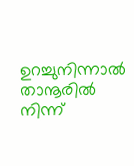ഉറച്ചുനിന്നാൽ താനൂരിൽ നിന്ന്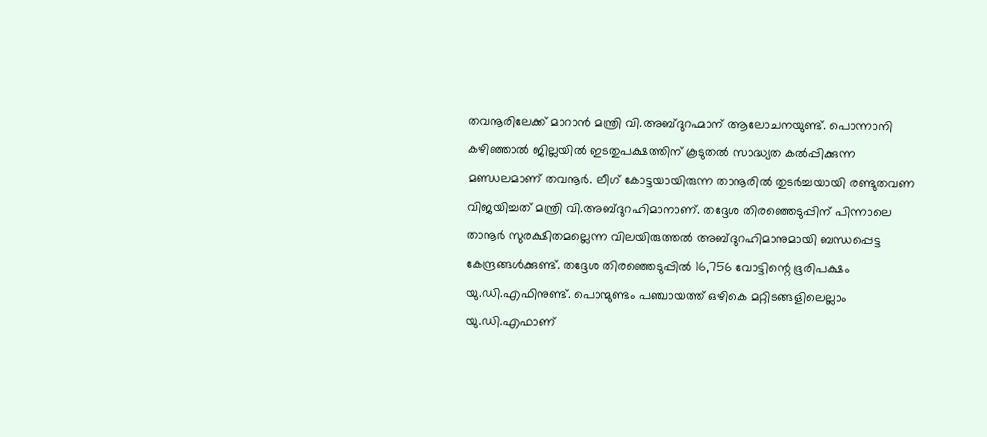തവനൂരിലേക്ക് മാറാൻ മന്ത്രി വി.അബ്ദുറഹ്മാന് ആലോചനയുണ്ട്. പൊന്നാനി കഴിഞ്ഞാൽ ജില്ലയിൽ ഇടതുപക്ഷത്തിന് കൂടുതൽ സാദ്ധ്യത കൽപ്പിക്കുന്ന മണ്ഡലമാണ് തവനൂർ. ലീഗ് കോട്ടയായിരുന്ന താനൂരിൽ തുടർച്ചയായി രണ്ടുതവണ വിജയിച്ചത് മന്ത്രി വി.അബ്ദുറഹിമാനാണ്. തദ്ദേശ തിരഞ്ഞെടുപ്പിന് പിന്നാലെ താനൂർ സുരക്ഷിതമല്ലെന്ന വിലയിരുത്തൽ അബ്ദുറഹിമാനുമായി ബന്ധപ്പെട്ട കേന്ദ്രങ്ങൾക്കുണ്ട്. തദ്ദേശ തിരഞ്ഞെടുപ്പിൽ 16,756 വോട്ടിന്റെ ഭൂരിപക്ഷം യു.ഡി.എഫിനുണ്ട്. പൊന്മുണ്ടം പഞ്ചായത്ത് ഒഴികെ മറ്റിടങ്ങളിലെല്ലാം യു.ഡി.എഫാണ്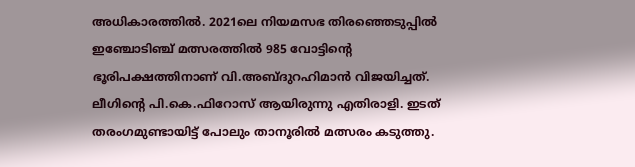അധികാരത്തിൽ. 2021ലെ നിയമസഭ തിരഞ്ഞെടുപ്പിൽ ഇഞ്ചോടിഞ്ച് മത്സരത്തിൽ 985 വോട്ടിന്റെ ഭൂരിപക്ഷത്തിനാണ് വി.അബ്ദുറഹിമാൻ വിജയിച്ചത്. ലീഗിന്റെ പി.കെ.ഫിറോസ് ആയിരുന്നു എതിരാളി. ഇടത് തരംഗമുണ്ടായിട്ട് പോലും താനൂരിൽ മത്സരം കടുത്തു.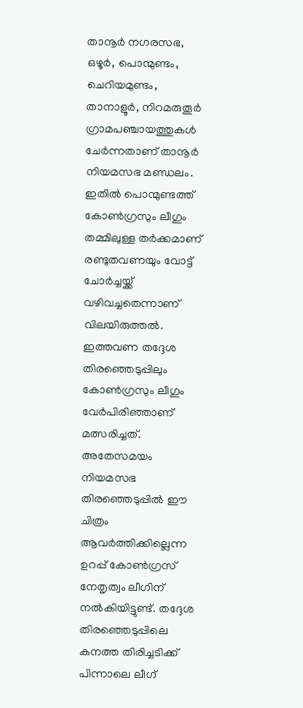താനൂർ നഗരസഭ, ഒഴൂർ, പൊന്മുണ്ടം, ചെറിയമുണ്ടം, താനാളൂർ, നിറമരുതൂർ ഗ്രാമപഞ്ചായത്തുകൾ ചേർന്നതാണ് താനൂർ നിയമസഭ മണ്ഡലം. ഇതിൽ പൊന്മുണ്ടത്ത് കോൺഗ്രസും ലീഗും തമ്മിലുള്ള തർക്കമാണ് രണ്ടുതവണയും വോട്ട് ചോർച്ചയ്ക്ക് വഴിവച്ചതെന്നാണ് വിലയിരുത്തൽ. ഇത്തവണ തദ്ദേശ തിരഞ്ഞെടുപ്പിലും കോൺഗ്രസും ലീഗും വേർപിരിഞ്ഞാണ് മത്സരിച്ചത്. അതേസമയം നിയമസഭ തിരഞ്ഞെടുപ്പിൽ ഈ ചിത്രം ആവർത്തിക്കില്ലെന്ന ഉറപ്പ് കോൺഗ്രസ് നേതൃത്വം ലീഗിന് നൽകിയിട്ടുണ്ട്. തദ്ദേശ തിരഞ്ഞെടുപ്പിലെ കനത്ത തിരിച്ചടിക്ക് പിന്നാലെ ലീഗ്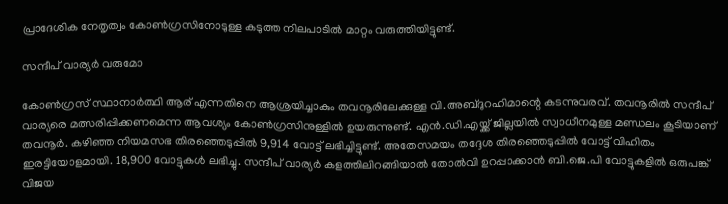പ്രാദേശിക നേതൃത്വം കോൺഗ്രസിനോടുള്ള കടുത്ത നിലപാടിൽ മാറ്റം വരുത്തിയിട്ടുണ്ട്.

സന്ദീപ് വാര്യർ വരുമോ

കോൺഗ്രസ് സ്ഥാനാർത്ഥി ആര് എന്നതിനെ ആശ്രയിച്ചാകും തവനൂരിലേക്കുള്ള വി.അബ്ദുറഹിമാന്റെ കടന്നുവരവ്. തവനൂരിൽ സന്ദീപ് വാര്യരെ മത്സരിപ്പിക്കണമെന്ന ആവശ്യം കോൺഗ്രസിനുള്ളിൽ ഉയരുന്നുണ്ട്. എൻ.ഡി.എയ്ക്ക് ജില്ലയിൽ സ്വാധീനമുള്ള മണ്ഡലം കൂടിയാണ് തവനൂർ. കഴിഞ്ഞ നിയമസഭ തിരഞ്ഞെടുപ്പിൽ 9,914 വോട്ട് ലഭിച്ചിട്ടുണ്ട്. അതേസമയം തദ്ദേശ തിരഞ്ഞെടുപ്പിൽ വോട്ട് വിഹിതം ഇരട്ടിയോളമായി. 18,900 വോട്ടുകൾ ലഭിച്ചു. സന്ദീപ് വാര്യർ കളത്തിലിറങ്ങിയാൽ തോൽവി ഉറപ്പാക്കാൻ ബി.ജെ.പി വോട്ടുകളിൽ ഒരുപങ്ക് വിജയ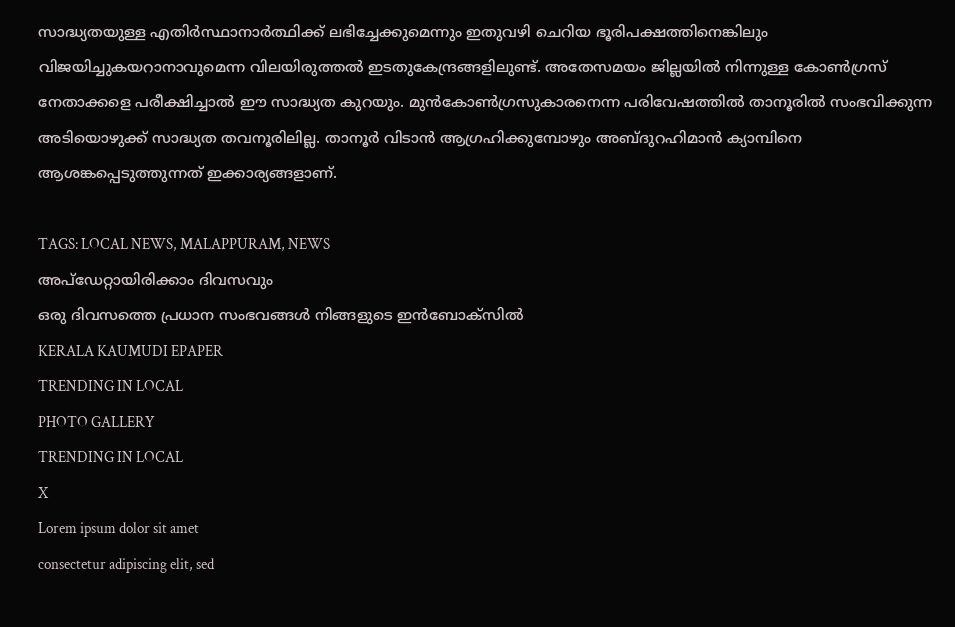സാദ്ധ്യതയുള്ള എതിർസ്ഥാനാർത്ഥിക്ക് ലഭിച്ചേക്കുമെന്നും ഇതുവഴി ചെറിയ ഭൂരിപക്ഷത്തിനെങ്കിലും വിജയിച്ചുകയറാനാവുമെന്ന വിലയിരുത്തൽ ഇടതുകേന്ദ്രങ്ങളിലുണ്ട്. അതേസമയം ജില്ലയിൽ നിന്നുള്ള കോൺഗ്രസ് നേതാക്കളെ പരീക്ഷിച്ചാൽ ഈ സാദ്ധ്യത കുറയും. മുൻകോൺഗ്രസുകാരനെന്ന പരിവേഷത്തിൽ താനൂരിൽ സംഭവിക്കുന്ന അടിയൊഴുക്ക് സാദ്ധ്യത തവനൂരിലില്ല. താനൂ‌ർ വിടാൻ ആഗ്രഹിക്കുമ്പോഴും അബ്ദുറഹിമാൻ ക്യാമ്പിനെ ആശങ്കപ്പെടുത്തുന്നത് ഇക്കാര്യങ്ങളാണ്.

TAGS: LOCAL NEWS, MALAPPURAM, NEWS
അപ്ഡേറ്റായിരിക്കാം ദിവസവും
ഒരു ദിവസത്തെ പ്രധാന സംഭവങ്ങൾ നിങ്ങളുടെ ഇൻബോക്സിൽ
KERALA KAUMUDI EPAPER
TRENDING IN LOCAL
PHOTO GALLERY
TRENDING IN LOCAL
X
Lorem ipsum dolor sit amet
consectetur adipiscing elit, sed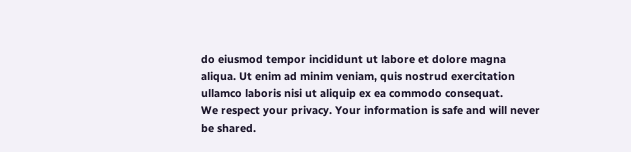do eiusmod tempor incididunt ut labore et dolore magna aliqua. Ut enim ad minim veniam, quis nostrud exercitation ullamco laboris nisi ut aliquip ex ea commodo consequat.
We respect your privacy. Your information is safe and will never be shared.